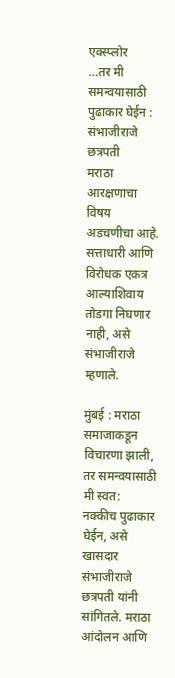एक्स्प्लोर
…तर मी समन्वयासाठी पुढाकार घेईन : संभाजीराजे छत्रपती
मराठा आरक्षणाचा विषय अडचणीचा आहे. सत्ताधारी आणि विरोधक एकत्र आल्याशिवाय तोडगा निघणार नाही, असे संभाजीराजे म्हणाले.

मुंबई : मराठा समाजाकडून विचारणा झाली, तर समन्वयासाठी मी स्वत: नक्कीच पुढाकार घेईन, असे खासदार संभाजीराजे छत्रपती यांनी सांगितले. मराठा आंदोलन आणि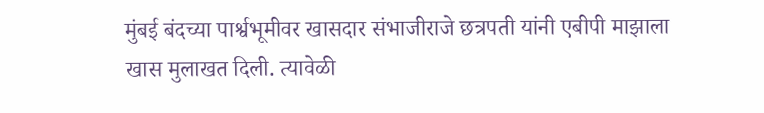मुंबई बंदच्या पार्श्वभूमीवर खासदार संभाजीराजे छत्रपती यांनी एबीपी माझाला खास मुलाखत दिली. त्यावेळी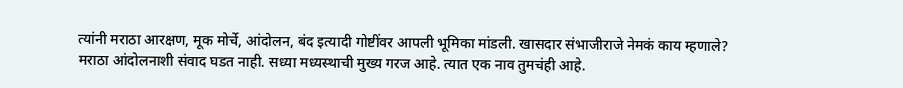त्यांनी मराठा आरक्षण, मूक मोर्चे, आंदोलन, बंद इत्यादी गोष्टींवर आपली भूमिका मांडली. खासदार संभाजीराजे नेमकं काय म्हणाले? मराठा आंदोलनाशी संवाद घडत नाही. सध्या मध्यस्थाची मुख्य गरज आहे. त्यात एक नाव तुमचंही आहे.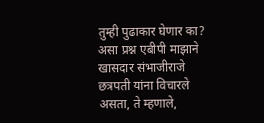तुम्ही पुढाकार घेणार का? असा प्रश्न एबीपी माझाने खासदार संभाजीराजे छत्रपती यांना विचारले असता, ते म्हणाले,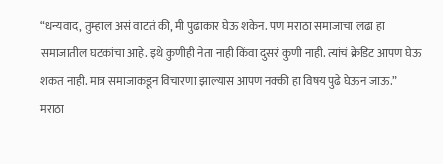“धन्यवाद, तुम्हाल असं वाटतं की, मी पुढाकार घेऊ शकेन. पण मराठा समाजाचा लढा हा समाजातील घटकांचा आहे. इथे कुणीही नेता नाही किंवा दुसरं कुणी नाही. त्यांचं क्रेडिट आपण घेऊ शकत नाही. मात्र समाजाकडून विचारणा झाल्यास आपण नक्की हा विषय पुढे घेऊन जाऊ.” मराठा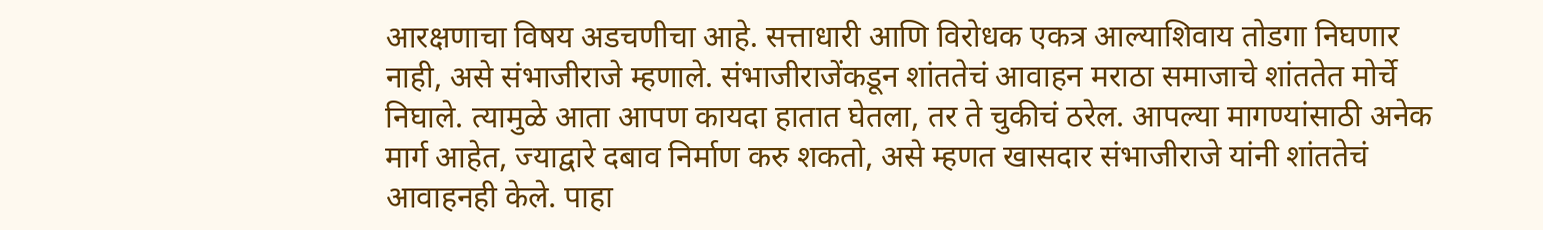आरक्षणाचा विषय अडचणीचा आहे. सत्ताधारी आणि विरोधक एकत्र आल्याशिवाय तोडगा निघणार नाही, असे संभाजीराजे म्हणाले. संभाजीराजेंकडून शांततेचं आवाहन मराठा समाजाचे शांततेत मोर्चे निघाले. त्यामुळे आता आपण कायदा हातात घेतला, तर ते चुकीचं ठरेल. आपल्या मागण्यांसाठी अनेक मार्ग आहेत, ज्याद्वारे दबाव निर्माण करु शकतो, असे म्हणत खासदार संभाजीराजे यांनी शांततेचं आवाहनही केले. पाहा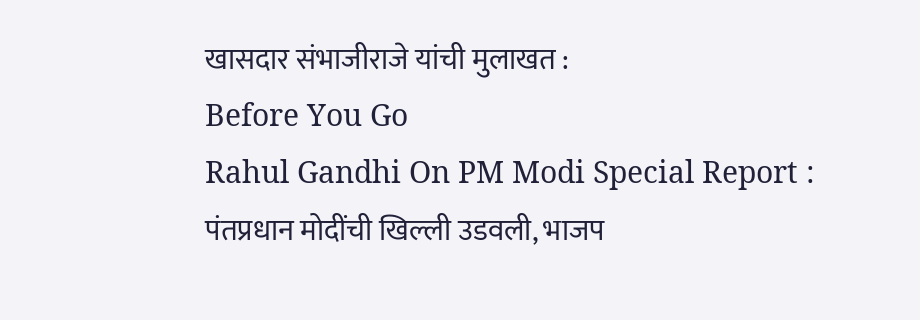खासदार संभाजीराजे यांची मुलाखत :
Before You Go
Rahul Gandhi On PM Modi Special Report : पंतप्रधान मोदींची खिल्ली उडवली, भाजप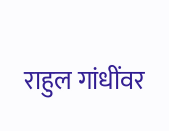राहुल गांधींवर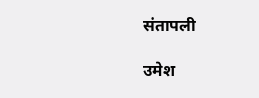संतापली

उमेश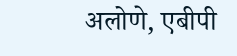अलोणे, एबीपी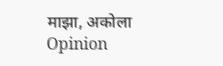माझा, अकोला
Opinion